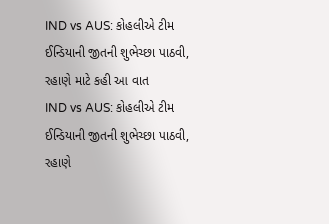IND vs AUS: કોહલીએ ટીમ ઈન્ડિયાની જીતની શુભેચ્છા પાઠવી, રહાણે માટે કહી આ વાત
IND vs AUS: કોહલીએ ટીમ ઈન્ડિયાની જીતની શુભેચ્છા પાઠવી, રહાણે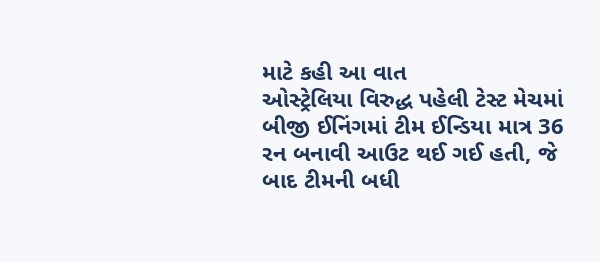માટે કહી આ વાત
ઓસ્ટ્રેલિયા વિરુદ્ધ પહેલી ટેસ્ટ મેચમાં બીજી ઈનિંગમાં ટીમ ઈન્ડિયા માત્ર 36 રન બનાવી આઉટ થઈ ગઈ હતી, જે બાદ ટીમની બધી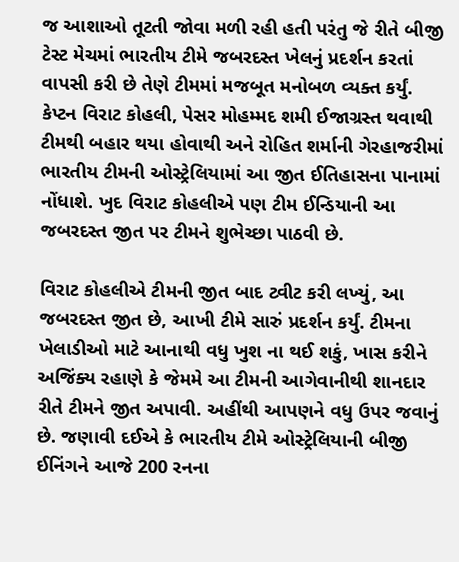જ આશાઓ તૂટતી જોવા મળી રહી હતી પરંતુ જે રીતે બીજી ટેસ્ટ મેચમાં ભારતીય ટીમે જબરદસ્ત ખેલનું પ્રદર્શન કરતાં વાપસી કરી છે તેણે ટીમમાં મજબૂત મનોબળ વ્યક્ત કર્યું. કેપ્ટન વિરાટ કોહલી, પેસર મોહમ્મદ શમી ઈજાગ્રસ્ત થવાથી ટીમથી બહાર થયા હોવાથી અને રોહિત શર્માની ગેરહાજરીમાં ભારતીય ટીમની ઓસ્ટ્રેલિયામાં આ જીત ઈતિહાસના પાનામાં નોંધાશે. ખુદ વિરાટ કોહલીએ પણ ટીમ ઈન્ડિયાની આ જબરદસ્ત જીત પર ટીમને શુભેચ્છા પાઠવી છે.

વિરાટ કોહલીએ ટીમની જીત બાદ ટ્વીટ કરી લખ્યું, આ જબરદસ્ત જીત છે, આખી ટીમે સારું પ્રદર્શન કર્યું. ટીમના ખેલાડીઓ માટે આનાથી વધુ ખુશ ના થઈ શકું, ખાસ કરીને અજિંક્ય રહાણે કે જેમમે આ ટીમની આગેવાનીથી શાનદાર રીતે ટીમને જીત અપાવી. અહીંથી આપણને વધુ ઉપર જવાનું છે. જણાવી દઈએ કે ભારતીય ટીમે ઓસ્ટ્રેલિયાની બીજી ઈનિંગને આજે 200 રનના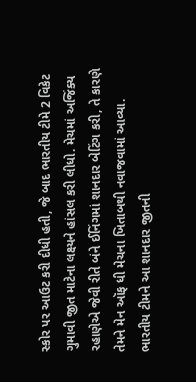સ્કોર પર આઉટ કરી દીધી હતી, જે બાદ ભારતીય ટીમે 2 વિકેટ ગુમાવી જીત માટેના લક્ષ્યને હાંસલ કરી લીધો. મેચમાં અજિંક્ય રહાણેએ જેવી રીતે બંને ઈનિંગમાં શાનદાર બેટિંગ કરી, તે કારણે તેમને મેન ઑફ ધી મેચના ખિતાબથી નવાજવામાં આવ્યા.
ભારતીય ટીમને આ શાનદાર જીતની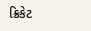ક્રિકેટ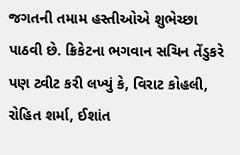જગતની તમામ હસ્તીઓએ શુભેચ્છા પાઠવી છે. ક્રિકેટના ભગવાન સચિન તેંડુકરે પણ ટ્વીટ કરી લખ્યું કે, વિરાટ કોહલી, રોહિત શર્મા, ઈશાંત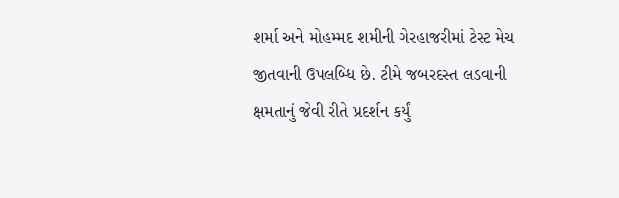શર્મા અને મોહમ્મદ શમીની ગેરહાજરીમાં ટેસ્ટ મેચ જીતવાની ઉપલબ્ધિ છે. ટીમે જબરદસ્ત લડવાની ક્ષમતાનું જેવી રીતે પ્રદર્શન કર્યું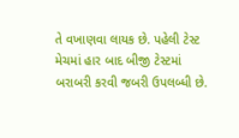તે વખાણવા લાયક છે. પહેલી ટેસ્ટ મેચમાં હાર બાદ બીજી ટેસ્ટમાં બરાબરી કરવી જબરી ઉપલબ્ધી છે.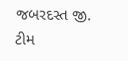જબરદસ્ત જી. ટીમ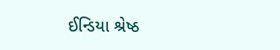ઈન્ડિયા શ્રેષ્ઠ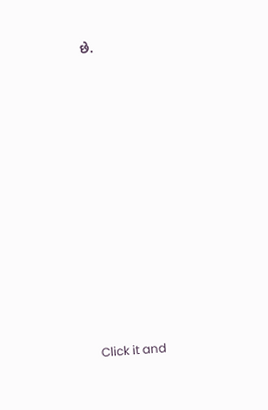છે.












Click it and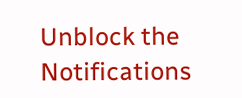Unblock the Notifications